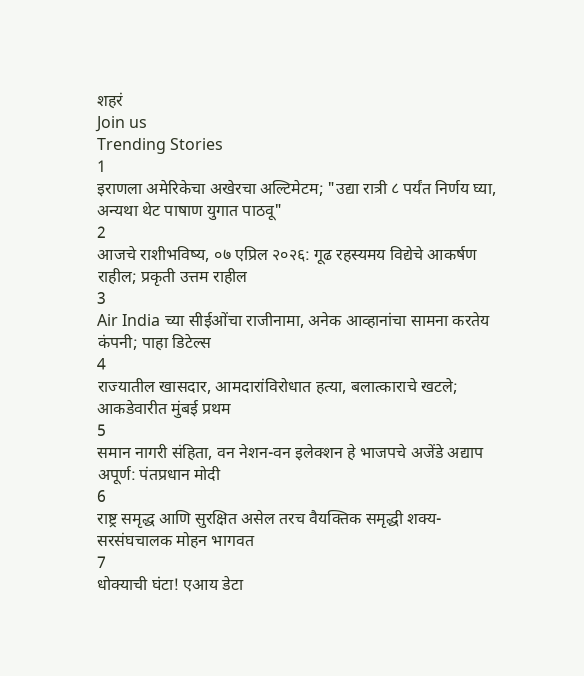शहरं
Join us
Trending Stories
1
इराणला अमेरिकेचा अखेरचा अल्टिमेटम; "उद्या रात्री ८ पर्यंत निर्णय घ्या, अन्यथा थेट पाषाण युगात पाठवू"
2
आजचे राशीभविष्य, ०७ एप्रिल २०२६: गूढ रहस्यमय विद्येचे आकर्षण राहील; प्रकृती उत्तम राहील
3
Air India च्या सीईओंचा राजीनामा, अनेक आव्हानांचा सामना करतेय कंपनी; पाहा डिटेल्स
4
राज्यातील खासदार, आमदारांविरोधात हत्या, बलात्काराचे खटले; आकडेवारीत मुंबई प्रथम
5
समान नागरी संहिता, वन नेशन-वन इलेक्शन हे भाजपचे अजेंडे अद्याप अपूर्ण: पंतप्रधान मोदी
6
राष्ट्र समृद्ध आणि सुरक्षित असेल तरच वैयक्तिक समृद्धी शक्य- सरसंघचालक मोहन भागवत
7
धोक्याची घंटा! एआय डेटा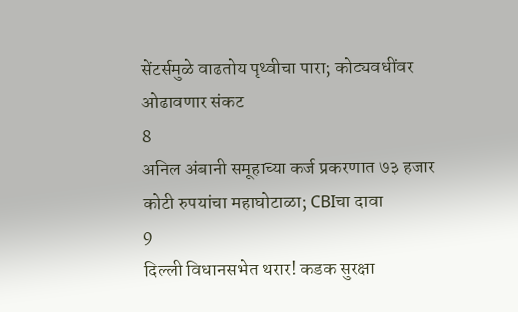सेंटर्समुळे वाढतोय पृथ्वीचा पारा; कोट्यवधींवर ओढावणार संकट
8
अनिल अंबानी समूहाच्या कर्ज प्रकरणात ७३ हजार कोटी रुपयांचा महाघोटाळा; CBIचा दावा
9
दिल्ली विधानसभेत थरार! कडक सुरक्षा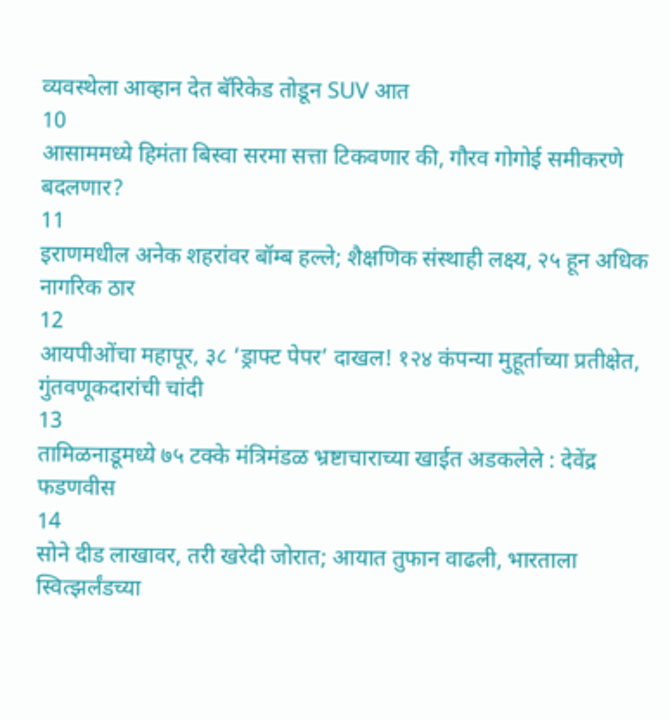व्यवस्थेला आव्हान देत बॅरिकेड तोडून SUV आत
10
आसाममध्ये हिमंता बिस्वा सरमा सत्ता टिकवणार की, गौरव गोगोई समीकरणे बदलणार?
11
इराणमधील अनेक शहरांवर बॉम्ब हल्ले; शैक्षणिक संस्थाही लक्ष्य, २५ हून अधिक नागरिक ठार
12
आयपीओंचा महापूर, ३८ ‘ड्राफ्ट पेपर’ दाखल! १२४ कंपन्या मुहूर्ताच्या प्रतीक्षेत, गुंतवणूकदारांची चांदी
13
तामिळनाडूमध्ये ७५ टक्के मंत्रिमंडळ भ्रष्टाचाराच्या खाईत अडकलेले : देवेंद्र फडणवीस
14
सोने दीड लाखावर, तरी खरेदी जोरात; आयात तुफान वाढली, भारताला स्वित्झर्लंडच्या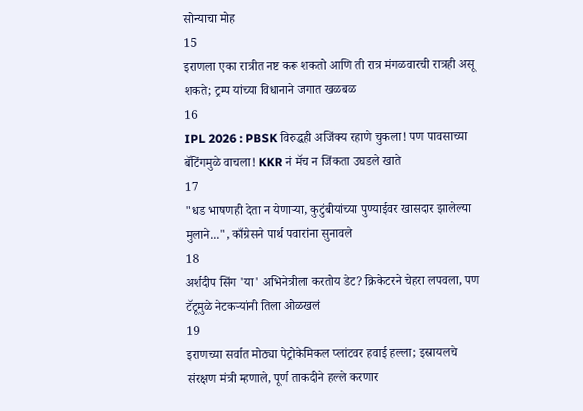सोन्याचा मोह
15
इराणला एका रात्रीत नष्ट करू शकतो आणि ती रात्र मंगळवारची रात्रही असू शकते; ट्रम्प यांच्या विधानाने जगात खळबळ
16
IPL 2026 : PBSK विरुद्धही अजिंक्य रहाणे चुकला! पण पावसाच्या बॅटिंगमुळे वाचला! KKR नं मॅच न जिंकता उघडले खाते
17
"धड भाषणही देता न येणाऱ्या, कुटुंबीयांच्या पुण्याईवर खासदार झालेल्या मुलाने...", काँग्रेसने पार्थ पवारांना सुनावले
18
अर्शदीप सिंग 'या' अभिनेत्रीला करतोय डेट? क्रिकेटरने चेहरा लपवला, पण टॅटूमुळे नेटकऱ्यांनी तिला ओळखलं
19
इराणच्या सर्वात मोठ्या पेट्रोकेमिकल प्लांटवर हवाई हल्ला; इस्रायलचे संरक्षण मंत्री म्हणाले, पूर्ण ताकदीने हल्ले करणार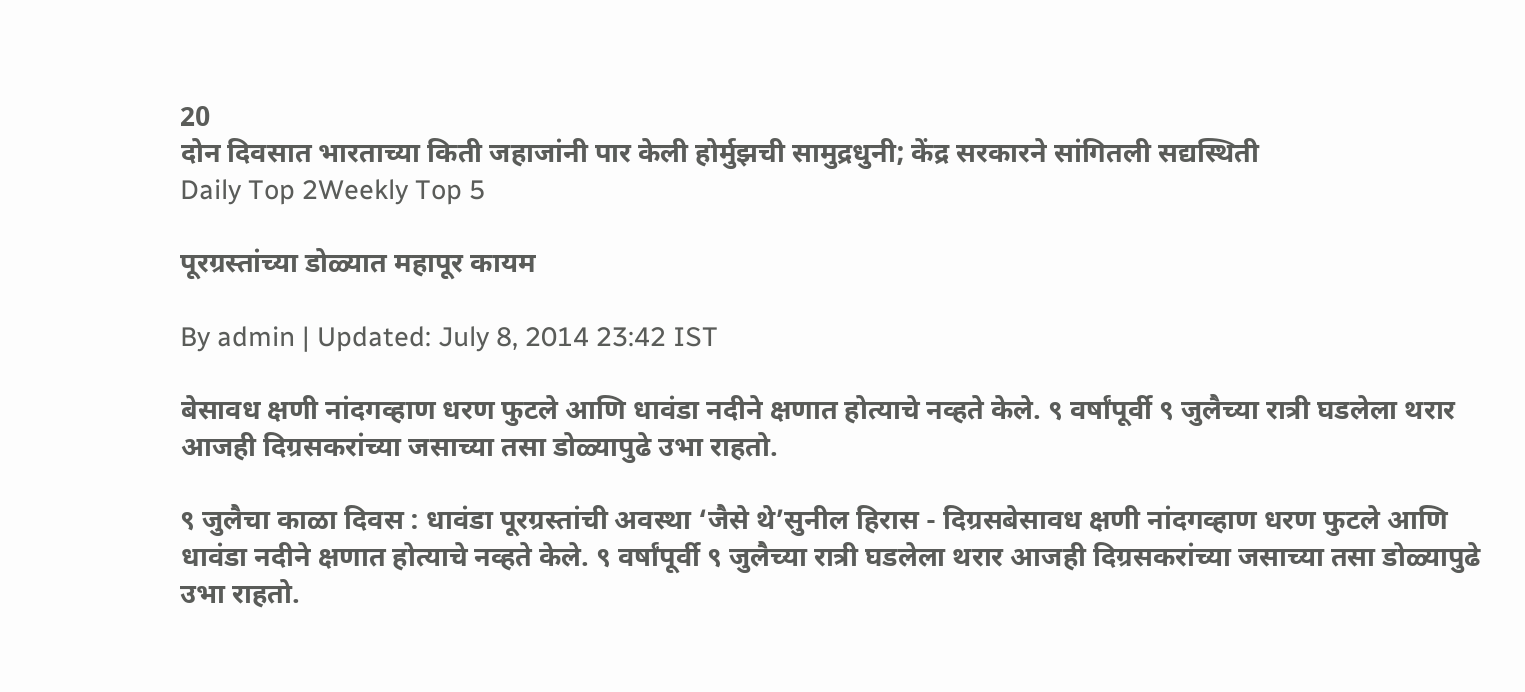20
दोन दिवसात भारताच्या किती जहाजांनी पार केली होर्मुझची सामुद्रधुनी; केंद्र सरकारने सांगितली सद्यस्थिती
Daily Top 2Weekly Top 5

पूरग्रस्तांच्या डोळ्यात महापूर कायम

By admin | Updated: July 8, 2014 23:42 IST

बेसावध क्षणी नांदगव्हाण धरण फुटले आणि धावंडा नदीने क्षणात होत्याचे नव्हते केले. ९ वर्षांपूर्वी ९ जुलैच्या रात्री घडलेला थरार आजही दिग्रसकरांच्या जसाच्या तसा डोळ्यापुढे उभा राहतो.

९ जुलैचा काळा दिवस : धावंडा पूरग्रस्तांची अवस्था ‘जैसे थे’सुनील हिरास - दिग्रसबेसावध क्षणी नांदगव्हाण धरण फुटले आणि धावंडा नदीने क्षणात होत्याचे नव्हते केले. ९ वर्षांपूर्वी ९ जुलैच्या रात्री घडलेला थरार आजही दिग्रसकरांच्या जसाच्या तसा डोळ्यापुढे उभा राहतो.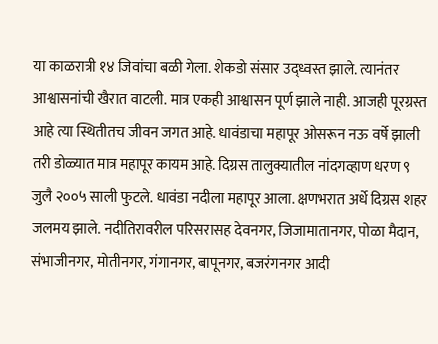या काळरात्री १४ जिवांचा बळी गेला. शेकडो संसार उद्ध्वस्त झाले. त्यानंतर आश्वासनांची खैरात वाटली. मात्र एकही आश्वासन पूर्ण झाले नाही. आजही पूरग्रस्त आहे त्या स्थितीतच जीवन जगत आहे. धावंडाचा महापूर ओसरून नऊ वर्षे झाली तरी डोळ्यात मात्र महापूर कायम आहे. दिग्रस तालुक्यातील नांदगव्हाण धरण ९ जुलै २००५ साली फुटले. धावंडा नदीला महापूर आला. क्षणभरात अर्धे दिग्रस शहर जलमय झाले. नदीतिरावरील परिसरासह देवनगर, जिजामातानगर, पोळा मैदान, संभाजीनगर, मोतीनगर, गंगानगर, बापूनगर, बजरंगनगर आदी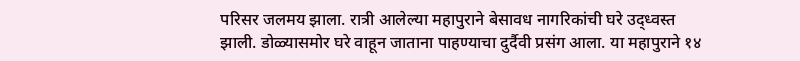परिसर जलमय झाला. रात्री आलेल्या महापुराने बेसावध नागरिकांची घरे उद्ध्वस्त झाली. डोळ्यासमोर घरे वाहून जाताना पाहण्याचा दुर्दैवी प्रसंग आला. या महापुराने १४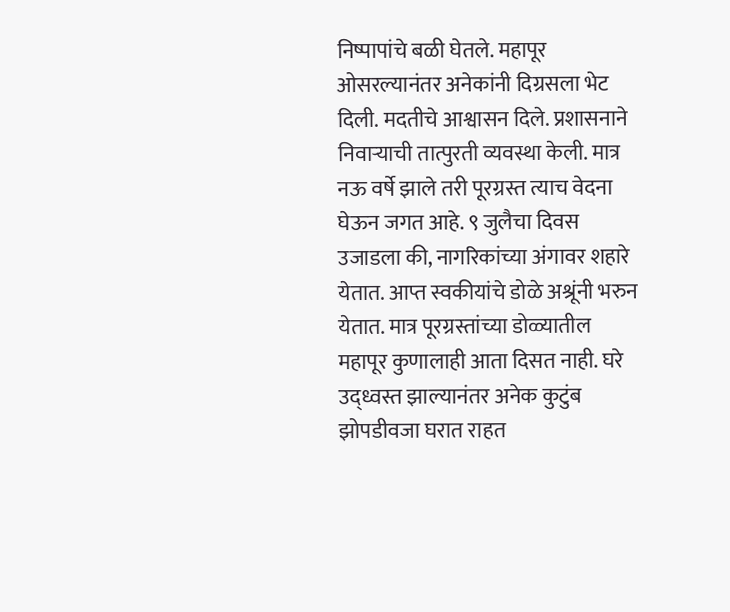निष्पापांचे बळी घेतले. महापूर ओसरल्यानंतर अनेकांनी दिग्रसला भेट दिली. मदतीचे आश्वासन दिले. प्रशासनाने निवाऱ्याची तात्पुरती व्यवस्था केली. मात्र नऊ वर्षे झाले तरी पूरग्रस्त त्याच वेदना घेऊन जगत आहे. ९ जुलैचा दिवस उजाडला की, नागरिकांच्या अंगावर शहारे येतात. आप्त स्वकीयांचे डोळे अश्रूंनी भरुन येतात. मात्र पूरग्रस्तांच्या डोळ्यातील महापूर कुणालाही आता दिसत नाही. घरे उद्ध्वस्त झाल्यानंतर अनेक कुटुंब झोपडीवजा घरात राहत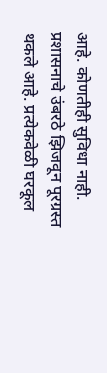आहे. कोणतीही सुविधा नाही. प्रशासनाचे उंबरठे झिजवून पूरग्रस्त थकले आहे. प्रत्येकवेळी घरकूल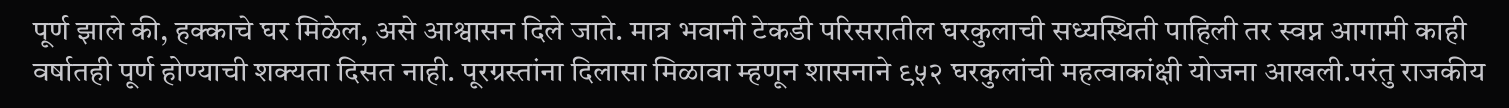पूर्ण झाले की, हक्काचे घर मिळेल, असे आश्वासन दिले जाते. मात्र भवानी टेकडी परिसरातील घरकुलाची सध्यस्थिती पाहिली तर स्वप्न आगामी काही वर्षातही पूर्ण होण्याची शक्यता दिसत नाही. पूरग्रस्तांना दिलासा मिळावा म्हणून शासनाने ९५२ घरकुलांची महत्वाकांक्षी योजना आखली.परंतु राजकीय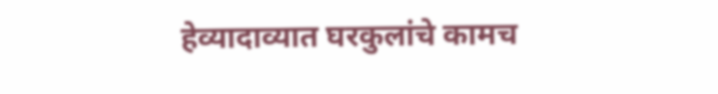हेव्यादाव्यात घरकुलांचे कामच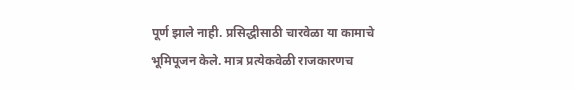पूर्ण झाले नाही. प्रसिद्धीसाठी चारवेळा या कामाचे भूमिपूजन केले. मात्र प्रत्येकवेळी राजकारणच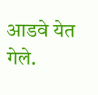आडवे येत गेले.